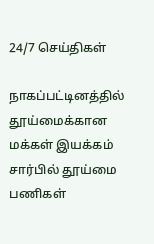24/7 செய்திகள்

நாகப்பட்டினத்தில் தூய்மைக்கான மக்கள் இயக்கம் சார்பில் தூய்மை பணிகள்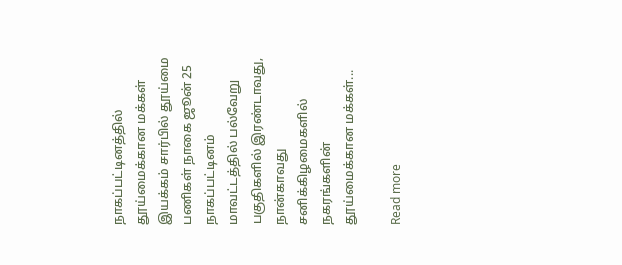நாகப்பட்டினத்தில் தூய்மைக்கான மக்கள் இயக்கம் சார்பில் தூய்மை பணிகள் நாகை ஜூன் 25 நாகப்பட்டினம் மாவட்டத்தில் பல்வேறு பகுதிகளில் இரண்டாவது, நான்காவது சனிக்கிழமைகளில் நகரங்களின் தூய்மைக்கான மக்கள்...

Read more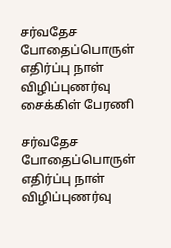சர்வதேச போதைப்பொருள் எதிர்ப்பு நாள் விழிப்புணர்வு சைக்கிள் பேரணி

சர்வதேச போதைப்பொருள் எதிர்ப்பு நாள் விழிப்புணர்வு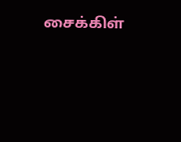சைக்கிள்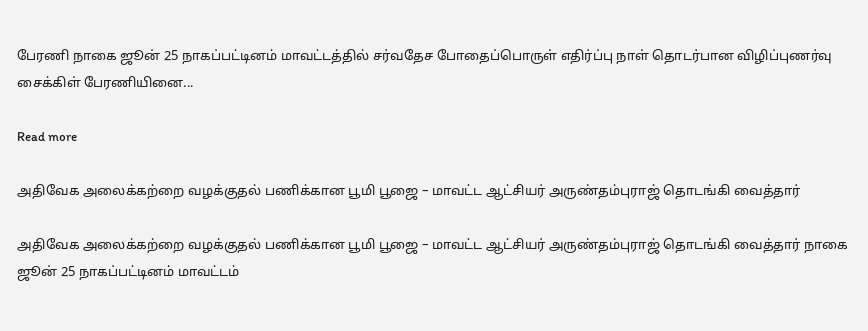பேரணி நாகை ஜூன் 25 நாகப்பட்டினம் மாவட்டத்தில் சர்வதேச போதைப்பொருள் எதிர்ப்பு நாள் தொடர்பான விழிப்புணர்வு சைக்கிள் பேரணியினை...

Read more

அதிவேக அலைக்கற்றை வழக்குதல் பணிக்கான பூமி பூஜை – மாவட்ட ஆட்சியர் அருண்தம்புராஜ் தொடங்கி வைத்தார்

அதிவேக அலைக்கற்றை வழக்குதல் பணிக்கான பூமி பூஜை – மாவட்ட ஆட்சியர் அருண்தம்புராஜ் தொடங்கி வைத்தார் நாகை ஜூன் 25 நாகப்பட்டினம் மாவட்டம்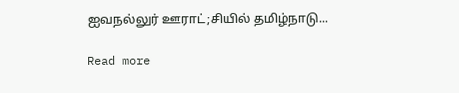ஐவநல்லுர் ஊராட்;சியில் தமிழ்நாடு...

Read more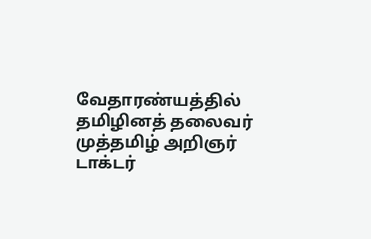வேதாரண்யத்தில் தமிழினத் தலைவர் முத்தமிழ் அறிஞர் டாக்டர்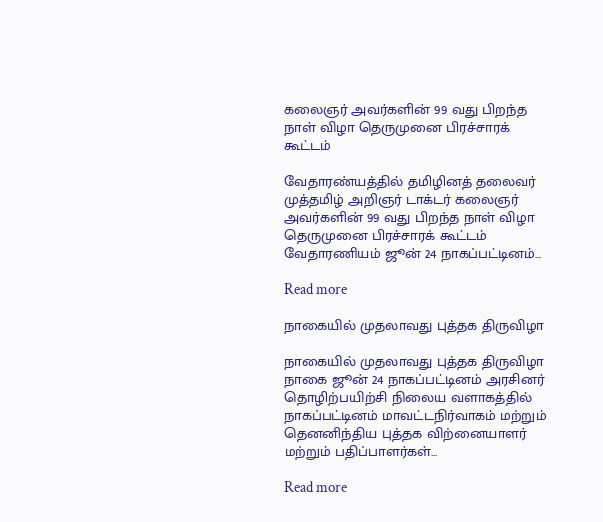கலைஞர் அவர்களின் 99 வது பிறந்த நாள் விழா தெருமுனை பிரச்சாரக் கூட்டம்

வேதாரண்யத்தில் தமிழினத் தலைவர் முத்தமிழ் அறிஞர் டாக்டர் கலைஞர் அவர்களின் 99 வது பிறந்த நாள் விழா தெருமுனை பிரச்சாரக் கூட்டம் வேதாரணியம் ஜூன் 24 நாகப்பட்டினம்...

Read more

நாகையில் முதலாவது புத்தக திருவிழா

நாகையில் முதலாவது புத்தக திருவிழா நாகை ஜூன் 24 நாகப்பட்டினம் அரசினர் தொழிற்பயிற்சி நிலைய வளாகத்தில் நாகப்பட்டினம் மாவட்டநிர்வாகம் மற்றும் தெனனிந்திய புத்தக விற்னையாளர் மற்றும் பதிப்பாளர்கள்...

Read more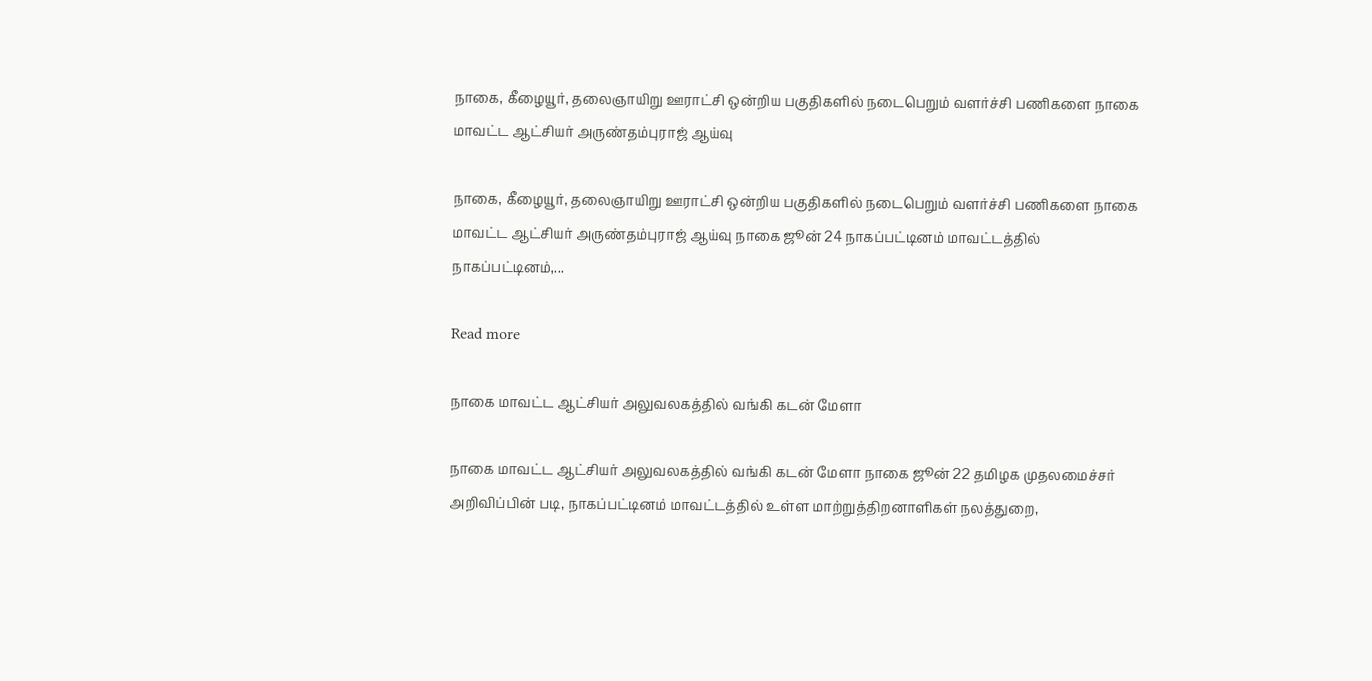நாகை, கீழையூர், தலைஞாயிறு ஊராட்சி ஒன்றிய பகுதிகளில் நடைபெறும் வளர்ச்சி பணிகளை நாகை மாவட்ட ஆட்சியர் அருண்தம்புராஜ் ஆய்வு

நாகை, கீழையூர், தலைஞாயிறு ஊராட்சி ஒன்றிய பகுதிகளில் நடைபெறும் வளர்ச்சி பணிகளை நாகை மாவட்ட ஆட்சியர் அருண்தம்புராஜ் ஆய்வு நாகை ஜூன் 24 நாகப்பட்டினம் மாவட்டத்தில் நாகப்பட்டினம்,...

Read more

நாகை மாவட்ட ஆட்சியர் அலுவலகத்தில் வங்கி கடன் மேளா

நாகை மாவட்ட ஆட்சியர் அலுவலகத்தில் வங்கி கடன் மேளா நாகை ஜூன் 22 தமிழக முதலமைச்சர் அறிவிப்பின் படி, நாகப்பட்டினம் மாவட்டத்தில் உள்ள மாற்றுத்திறனாளிகள் நலத்துறை,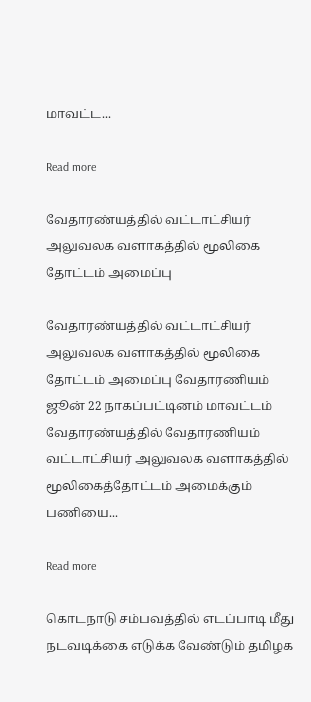மாவட்ட...

Read more

வேதாரண்யத்தில் வட்டாட்சியர் அலுவலக வளாகத்தில் மூலிகை தோட்டம் அமைப்பு

வேதாரண்யத்தில் வட்டாட்சியர் அலுவலக வளாகத்தில் மூலிகை தோட்டம் அமைப்பு வேதாரணியம் ஜூன் 22 நாகப்பட்டினம் மாவட்டம் வேதாரண்யத்தில் வேதாரணியம் வட்டாட்சியர் அலுவலக வளாகத்தில் மூலிகைத்தோட்டம் அமைக்கும் பணியை...

Read more

கொடநாடு சம்பவத்தில் எடப்பாடி மீது நடவடிக்கை எடுக்க வேண்டும் தமிழக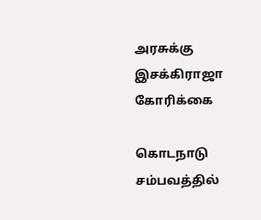அரசுக்கு இசக்கிராஜா கோரிக்கை

கொடநாடு சம்பவத்தில்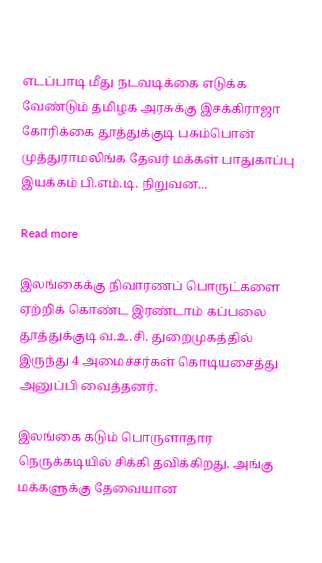எடப்பாடி மீது நடவடிக்கை எடுக்க வேண்டும் தமிழக அரசுக்கு இசக்கிராஜா கோரிக்கை தூத்துக்குடி பசும்பொன் முத்துராமலிங்க தேவர் மக்கள் பாதுகாப்பு இயக்கம் பி.எம்.டி. நிறுவன...

Read more

இலங்கைக்கு நிவாரணப் பொருட்களை ஏற்றிக் கொண்ட இரண்டாம் கப்பலை தூத்துக்குடி வ.உ.சி. துறைமுகத்தில் இருந்து 4 அமைச்சர்கள் கொடியசைத்து அனுப்பி வைத்தனர்.

இலங்கை கடும் பொருளாதார நெருக்கடியில் சிக்கி தவிக்கிறது. அங்கு மக்களுக்கு தேவையான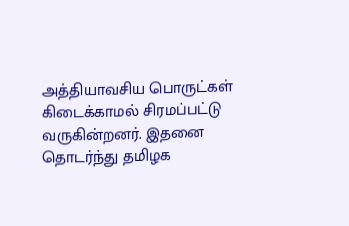அத்தியாவசிய பொருட்கள் கிடைக்காமல் சிரமப்பட்டு வருகின்றனர். இதனை தொடர்ந்து தமிழக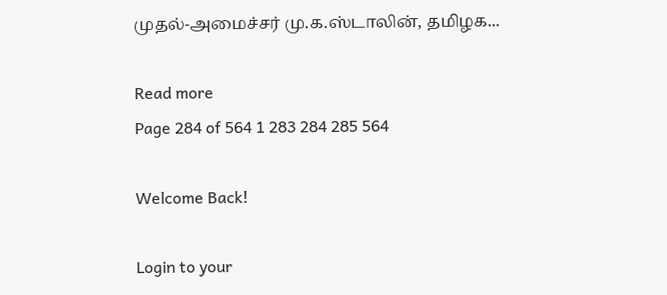முதல்-அமைச்சர் மு.க.ஸ்டாலின், தமிழக...

Read more
Page 284 of 564 1 283 284 285 564

Welcome Back!

Login to your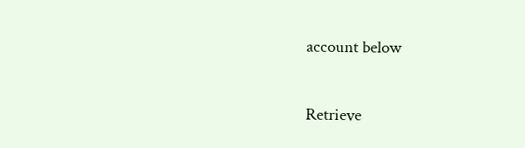account below

Retrieve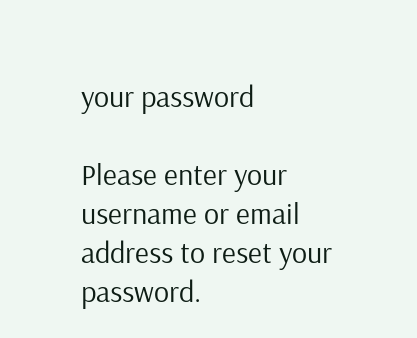your password

Please enter your username or email address to reset your password.